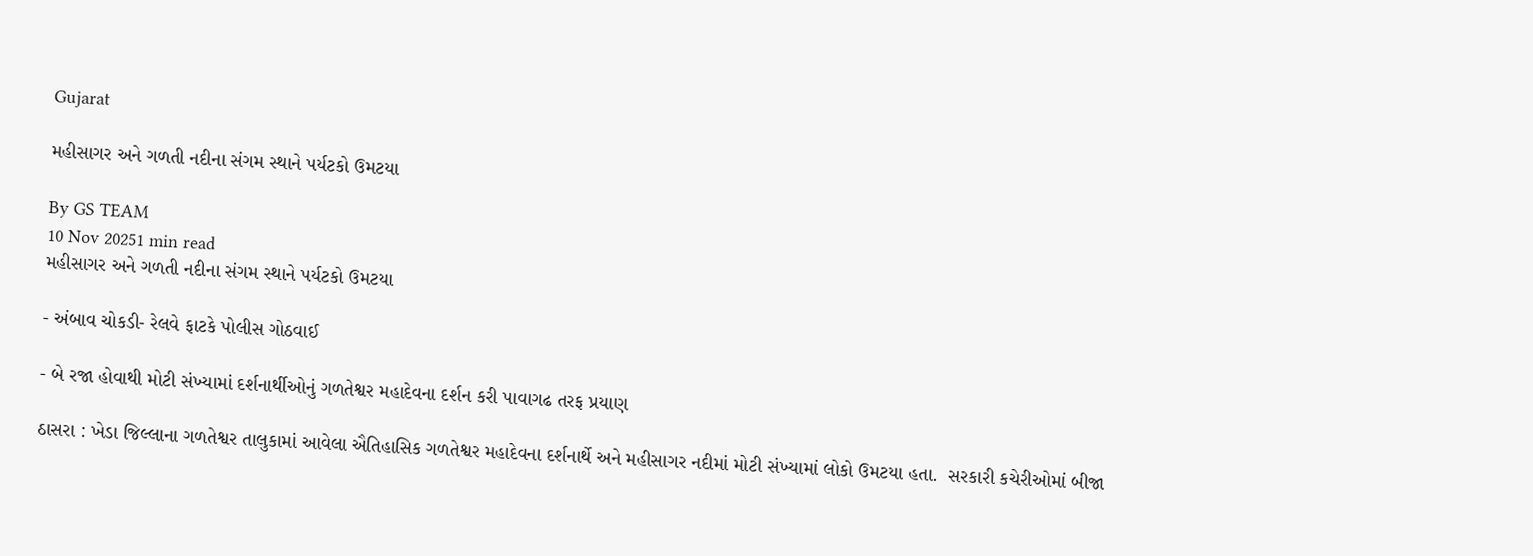Gujarat

મહીસાગર અને ગળતી નદીના સંગમ સ્થાને પર્યટકો ઉમટયા

By GS TEAM
10 Nov 20251 min read
મહીસાગર અને ગળતી નદીના સંગમ સ્થાને પર્યટકો ઉમટયા

- અંબાવ ચોકડી- રેલવે ફાટકે પોલીસ ગોઠવાઈ

- બે રજા હોવાથી મોટી સંખ્યામાં દર્શનાર્થીઓનું ગળતેશ્વર મહાદેવના દર્શન કરી પાવાગઢ તરફ પ્રયાણ

ઠાસરા : ખેડા જિલ્લાના ગળતેશ્વર તાલુકામાં આવેલા ઐતિહાસિક ગળતેશ્વર મહાદેવના દર્શનાર્થે અને મહીસાગર નદીમાં મોટી સંખ્યામાં લોકો ઉમટયા હતા.  સરકારી કચેરીઓમાં બીજા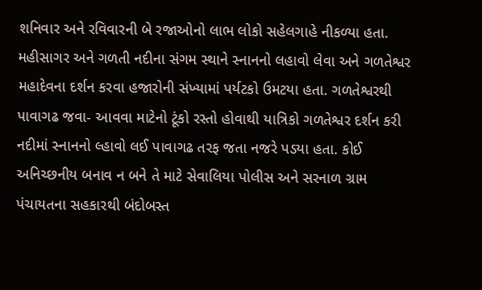શનિવાર અને રવિવારની બે રજાઓનો લાભ લોકો સહેલગાહે નીકળ્યા હતા. મહીસાગર અને ગળતી નદીના સંગમ સ્થાને સ્નાનનો લહાવો લેવા અને ગળતેશ્વર મહાદેવના દર્શન કરવા હજારોની સંખ્યામાં પર્યટકો ઉમટયા હતા. ગળતેશ્વરથી પાવાગઢ જવા- આવવા માટેનો ટૂંકો રસ્તો હોવાથી યાત્રિકો ગળતેશ્વર દર્શન કરી નદીમાં સ્નાનનો લ્હાવો લઈ પાવાગઢ તરફ જતા નજરે પડયા હતા. કોઈ અનિચ્છનીય બનાવ ન બને તે માટે સેવાલિયા પોલીસ અને સરનાળ ગ્રામ પંચાયતના સહકારથી બંદોબસ્ત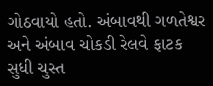ગોઠવાયો હતો. અંબાવથી ગળતેશ્વર અને અંબાવ ચોકડી રેલવે ફાટક સુધી ચુસ્ત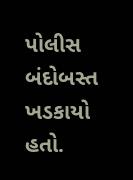પોલીસ બંદોબસ્ત ખડકાયો હતો.